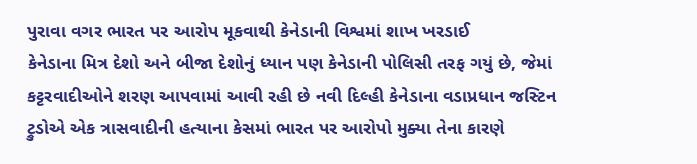પુરાવા વગર ભારત પર આરોપ મૂકવાથી કેનેડાની વિશ્વમાં શાખ ખરડાઈ
કેનેડાના મિત્ર દેશો અને બીજા દેશોનું ધ્યાન પણ કેનેડાની પોલિસી તરફ ગયું છે, જેમાં કટ્ટરવાદીઓને શરણ આપવામાં આવી રહી છે નવી દિલ્હી કેનેડાના વડાપ્રધાન જસ્ટિન ટ્રુડોએ એક ત્રાસવાદીની હત્યાના કેસમાં ભારત પર આરોપો મુક્યા તેના કારણે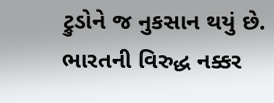ટ્રુડોને જ નુકસાન થયું છે. ભારતની વિરુદ્ધ નક્કર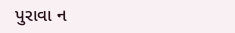પુરાવા ન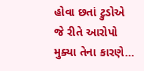હોવા છતાં ટ્રુડોએ જે રીતે આરોપો મુક્યા તેના કારણે…